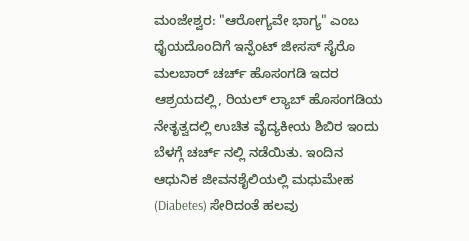ಮಂಜೇಶ್ವರ: "ಆರೋಗ್ಯವೇ ಭಾಗ್ಯ" ಎಂಬ ಧೈಯದೊಂದಿಗೆ ಇನ್ಫೆಂಟ್ ಜೀಸಸ್ ಸೈರೊ ಮಲಬಾರ್ ಚರ್ಚ್ ಹೊಸಂಗಡಿ ಇದರ ಆಶ್ರಯದಲ್ಲಿ, ರಿಯಲ್ ಲ್ಯಾಬ್ ಹೊಸಂಗಡಿಯ ನೇತೃತ್ವದಲ್ಲಿ ಉಚಿತ ವೈದ್ಯಕೀಯ ಶಿಬಿರ ಇಂದು ಬೆಳಗ್ಗೆ ಚರ್ಚ್ ನಲ್ಲಿ ನಡೆಯಿತು. ಇಂದಿನ ಆಧುನಿಕ ಜೀವನಶೈಲಿಯಲ್ಲಿ ಮಧುಮೇಹ (Diabetes) ಸೇರಿದಂತೆ ಹಲವು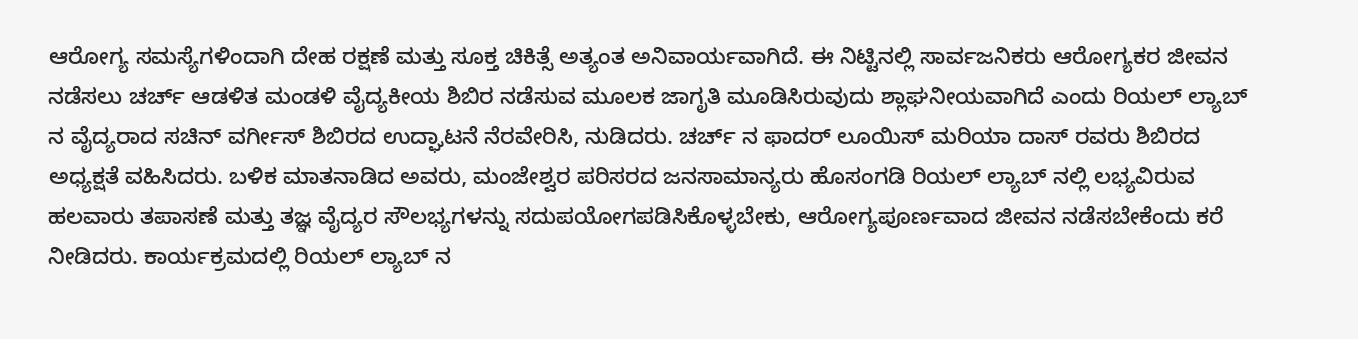ಆರೋಗ್ಯ ಸಮಸ್ಯೆಗಳಿಂದಾಗಿ ದೇಹ ರಕ್ಷಣೆ ಮತ್ತು ಸೂಕ್ತ ಚಿಕಿತ್ಸೆ ಅತ್ಯಂತ ಅನಿವಾರ್ಯವಾಗಿದೆ. ಈ ನಿಟ್ಟಿನಲ್ಲಿ ಸಾರ್ವಜನಿಕರು ಆರೋಗ್ಯಕರ ಜೀವನ ನಡೆಸಲು ಚರ್ಚ್ ಆಡಳಿತ ಮಂಡಳಿ ವೈದ್ಯಕೀಯ ಶಿಬಿರ ನಡೆಸುವ ಮೂಲಕ ಜಾಗೃತಿ ಮೂಡಿಸಿರುವುದು ಶ್ಲಾಘನೀಯವಾಗಿದೆ ಎಂದು ರಿಯಲ್ ಲ್ಯಾಬ್ ನ ವೈದ್ಯರಾದ ಸಚಿನ್ ವರ್ಗೀಸ್ ಶಿಬಿರದ ಉದ್ಘಾಟನೆ ನೆರವೇರಿಸಿ, ನುಡಿದರು. ಚರ್ಚ್ ನ ಫಾದರ್ ಲೂಯಿಸ್ ಮರಿಯಾ ದಾಸ್ ರವರು ಶಿಬಿರದ ಅಧ್ಯಕ್ಷತೆ ವಹಿಸಿದರು. ಬಳಿಕ ಮಾತನಾಡಿದ ಅವರು, ಮಂಜೇಶ್ವರ ಪರಿಸರದ ಜನಸಾಮಾನ್ಯರು ಹೊಸಂಗಡಿ ರಿಯಲ್ ಲ್ಯಾಬ್ ನಲ್ಲಿ ಲಭ್ಯವಿರುವ ಹಲವಾರು ತಪಾಸಣೆ ಮತ್ತು ತಜ್ಞ ವೈದ್ಯರ ಸೌಲಭ್ಯಗಳನ್ನು ಸದುಪಯೋಗಪಡಿಸಿಕೊಳ್ಳಬೇಕು, ಆರೋಗ್ಯಪೂರ್ಣವಾದ ಜೀವನ ನಡೆಸಬೇಕೆಂದು ಕರೆ ನೀಡಿದರು. ಕಾರ್ಯಕ್ರಮದಲ್ಲಿ ರಿಯಲ್ ಲ್ಯಾಬ್ ನ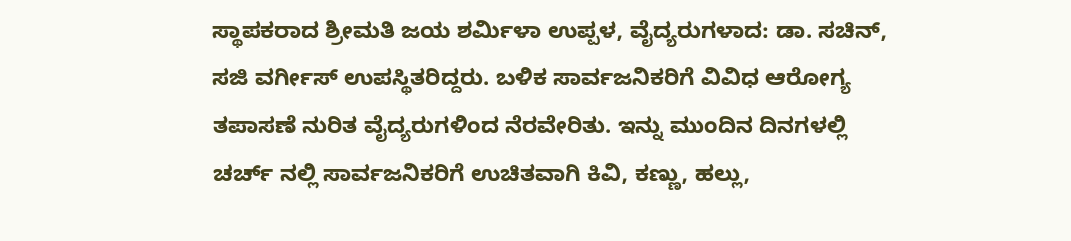ಸ್ಥಾಪಕರಾದ ಶ್ರೀಮತಿ ಜಯ ಶರ್ಮಿಳಾ ಉಪ್ಪಳ, ವೈದ್ಯರುಗಳಾದ: ಡಾ. ಸಚಿನ್, ಸಜಿ ವರ್ಗೀಸ್ ಉಪಸ್ಥಿತರಿದ್ದರು. ಬಳಿಕ ಸಾರ್ವಜನಿಕರಿಗೆ ವಿವಿಧ ಆರೋಗ್ಯ ತಪಾಸಣೆ ನುರಿತ ವೈದ್ಯರುಗಳಿಂದ ನೆರವೇರಿತು. ಇನ್ನು ಮುಂದಿನ ದಿನಗಳಲ್ಲಿ ಚರ್ಚ್ ನಲ್ಲಿ ಸಾರ್ವಜನಿಕರಿಗೆ ಉಚಿತವಾಗಿ ಕಿವಿ, ಕಣ್ಣು, ಹಲ್ಲು,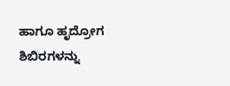ಹಾಗೂ ಹೃದ್ರೋಗ ಶಿಬಿರಗಳನ್ನು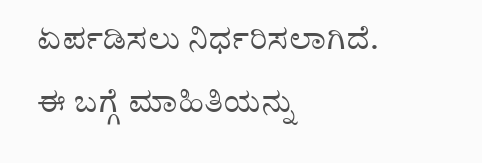ಏರ್ಪಡಿಸಲು ನಿರ್ಧರಿಸಲಾಗಿದೆ. ಈ ಬಗ್ಗೆ ಮಾಹಿತಿಯನ್ನು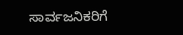ಸಾರ್ವಜನಿಕರಿಗೆ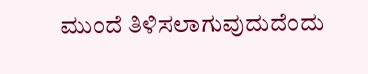ಮುಂದೆ ತಿಳಿಸಲಾಗುವುದುದೆಂದು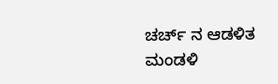ಚರ್ಚ್ ನ ಆಡಳಿತ ಮಂಡಳಿ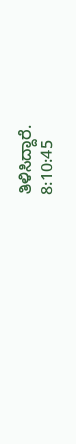ತಿಳಿಸಿದ್ದಾರೆ.
8:10:45